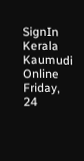SignIn
Kerala Kaumudi Online
Friday, 24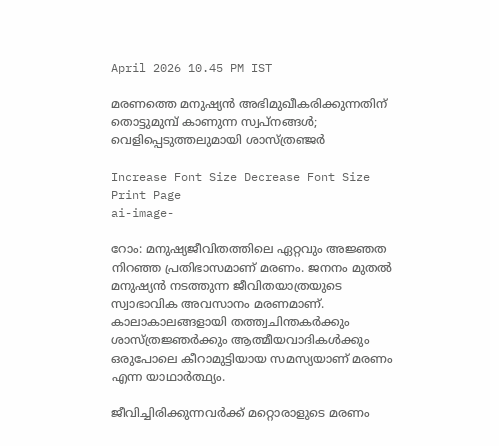April 2026 10.45 PM IST

മരണത്തെ മനുഷ്യൻ അഭിമുഖീകരിക്കുന്നതിന് തൊട്ടുമുമ്പ് കാണുന്ന സ്വപ്നങ്ങൾ; വെളിപ്പെടുത്തലുമായി ശാസ്ത്രഞ്ജർ

Increase Font Size Decrease Font Size Print Page
ai-image-

റോം: മനുഷ്യജീവിതത്തിലെ ഏറ്റവും അജ്ഞത നിറഞ്ഞ പ്രതിഭാസമാണ് മരണം. ജനനം മുതൽ മനുഷ്യൻ നടത്തുന്ന ജീവിതയാത്രയുടെ സ്വാഭാവിക അവസാനം മരണമാണ്. കാലാകാലങ്ങളായി തത്ത്വചിന്തകർക്കും ശാസ്ത്രജ്ഞർക്കും ആത്മീയവാദികൾക്കും ഒരുപോലെ കീറാമുട്ടിയായ സമസ്യയാണ് മരണം എന്ന യാഥാർത്ഥ്യം.

ജീവിച്ചിരിക്കുന്നവർക്ക് മറ്റൊരാളുടെ മരണം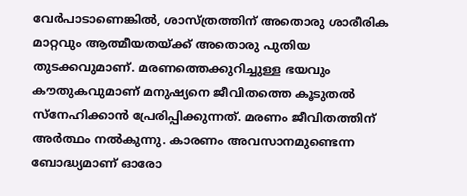വേർപാടാണെങ്കിൽ, ശാസ്ത്രത്തിന് അതൊരു ശാരീരിക മാറ്റവും ആത്മീയതയ്ക്ക് അതൊരു പുതിയ തുടക്കവുമാണ്. മരണത്തെക്കുറിച്ചുള്ള ഭയവും കൗതുകവുമാണ് മനുഷ്യനെ ജീവിതത്തെ കൂടുതൽ സ്‌നേഹിക്കാൻ പ്രേരിപ്പിക്കുന്നത്. മരണം ജീവിതത്തിന് അർത്ഥം നൽകുന്നു. കാരണം അവസാനമുണ്ടെന്ന ബോദ്ധ്യമാണ് ഓരോ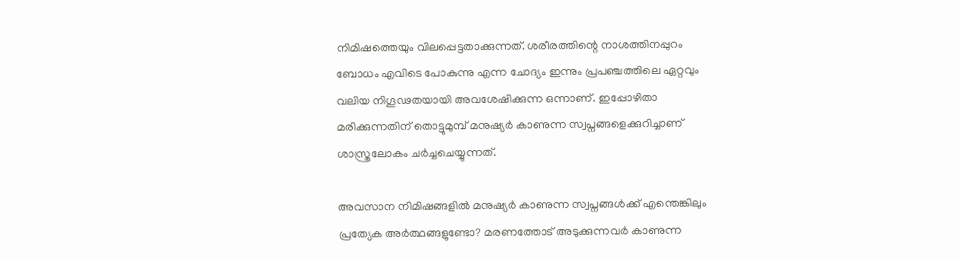നിമിഷത്തെയും വിലപ്പെട്ടതാക്കുന്നത്. ശരീരത്തിന്റെ നാശത്തിനപ്പുറം ബോധം എവിടെ പോകുന്നു എന്ന ചോദ്യം ഇന്നും പ്രപഞ്ചത്തിലെ ഏറ്റവും വലിയ നിഗൂഢതയായി അവശേഷിക്കുന്ന ഒന്നാണ്. ഇപ്പോഴിതാ മരിക്കുന്നതിന് തൊട്ടുമുമ്പ് മനുഷ്യർ കാണുന്ന സ്വപ്നങ്ങളെക്കുറിച്ചാണ് ശാസ്ത്രലോകം ചർച്ചചെയ്യുന്നത്.

അവസാന നിമിഷങ്ങളിൽ മനുഷ്യർ കാണുന്ന സ്വപ്നങ്ങൾക്ക് എന്തെങ്കിലും പ്രത്യേക അർത്ഥങ്ങളുണ്ടോ? മരണത്തോട് അടുക്കുന്നവർ കാണുന്ന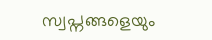സ്വപ്നങ്ങളെയും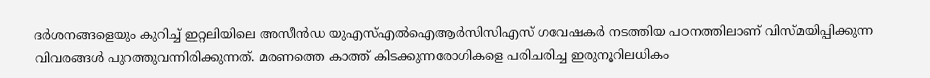ദർശനങ്ങളെയും കുറിച്ച് ഇറ്റലിയിലെ അസീൻഡ യുഎസ്എൽഐആർസിസിഎസ് ഗവേഷകർ നടത്തിയ പഠനത്തിലാണ് വിസ്മയിപ്പിക്കുന്ന വിവരങ്ങൾ പുറത്തുവന്നിരിക്കുന്നത്. മരണത്തെ കാത്ത് കിടക്കുന്നരോഗികളെ പരിചരിച്ച ഇരുനൂറിലധികം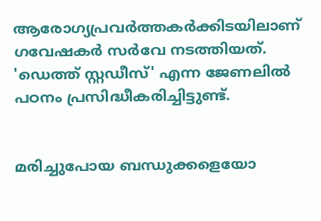ആരോഗ്യപ്രവർത്തകർക്കിടയിലാണ് ഗവേഷകർ സർവേ നടത്തിയത്. 'ഡെത്ത് സ്റ്റഡീസ്' എന്ന ജേണലിൽ പഠനം പ്രസിദ്ധീകരിച്ചിട്ടുണ്ട്.


മരിച്ചുപോയ ബന്ധുക്കളെയോ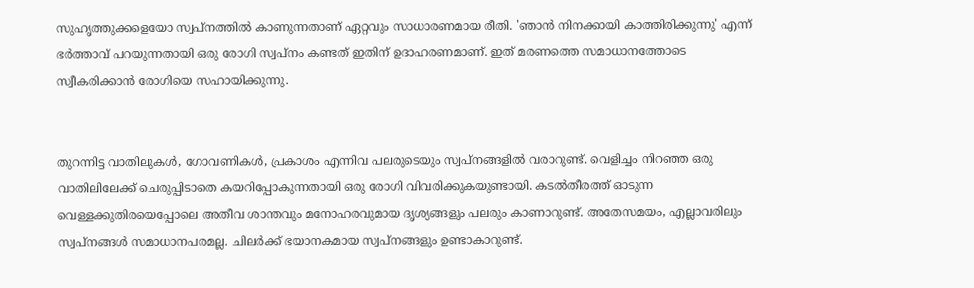സുഹൃത്തുക്കളെയോ സ്വപ്നത്തിൽ കാണുന്നതാണ് ഏറ്റവും സാധാരണമായ രീതി. 'ഞാൻ നിനക്കായി കാത്തിരിക്കുന്നു' എന്ന് ഭർത്താവ് പറയുന്നതായി ഒരു രോഗി സ്വപ്നം കണ്ടത് ഇതിന് ഉദാഹരണമാണ്. ഇത് മരണത്തെ സമാധാനത്തോടെ സ്വീകരിക്കാൻ രോഗിയെ സഹായിക്കുന്നു.


തുറന്നിട്ട വാതിലുകൾ, ഗോവണികൾ, പ്രകാശം എന്നിവ പലരുടെയും സ്വപ്നങ്ങളിൽ വരാറുണ്ട്. വെളിച്ചം നിറഞ്ഞ ഒരു വാതിലിലേക്ക് ചെരുപ്പിടാതെ കയറിപ്പോകുന്നതായി ഒരു രോഗി വിവരിക്കുകയുണ്ടായി. കടൽതീരത്ത് ഓടുന്ന വെള്ളക്കുതിരയെപ്പോലെ അതീവ ശാന്തവും മനോഹരവുമായ ദൃശ്യങ്ങളും പലരും കാണാറുണ്ട്. അതേസമയം, എല്ലാവരിലും സ്വപ്നങ്ങൾ സമാധാനപരമല്ല. ചിലർക്ക് ഭയാനകമായ സ്വപ്നങ്ങളും ഉണ്ടാകാറുണ്ട്.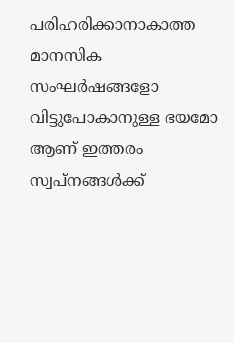പരിഹരിക്കാനാകാത്ത മാനസിക സംഘർഷങ്ങളോ വിട്ടുപോകാനുള്ള ഭയമോ ആണ് ഇത്തരം സ്വപ്നങ്ങൾക്ക്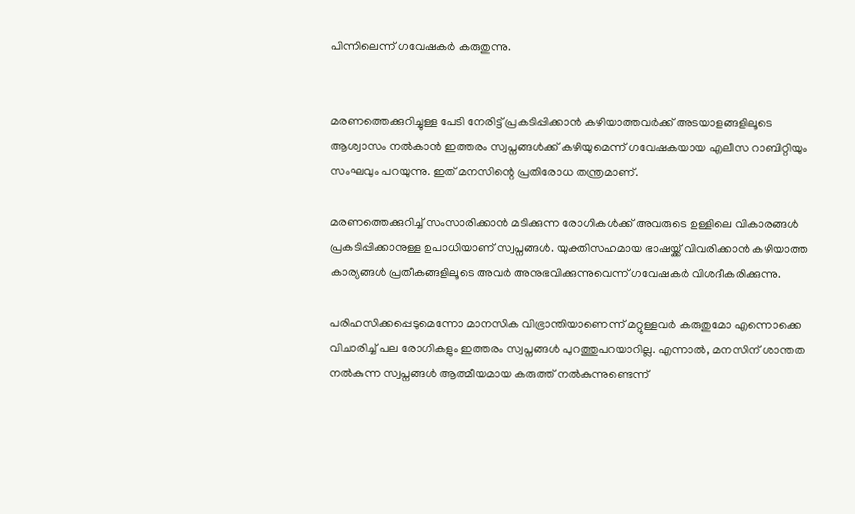പിന്നിലെന്ന് ഗവേഷകർ കരുതുന്നു.


മരണത്തെക്കുറിച്ചുള്ള പേടി നേരിട്ട് പ്രകടിപ്പിക്കാൻ കഴിയാത്തവർക്ക് അടയാളങ്ങളിലൂടെ ആശ്വാസം നൽകാൻ ഇത്തരം സ്വപ്നങ്ങൾക്ക് കഴിയുമെന്ന് ഗവേഷകയായ എലീസ റാബിറ്റിയും സംഘവും പറയുന്നു. ഇത് മനസിന്റെ പ്രതിരോധ തന്ത്രമാണ്.

മരണത്തെക്കുറിച്ച് സംസാരിക്കാൻ മടിക്കുന്ന രോഗികൾക്ക് അവരുടെ ഉള്ളിലെ വികാരങ്ങൾ പ്രകടിപ്പിക്കാനുള്ള ഉപാധിയാണ് സ്വപ്നങ്ങൾ. യുക്തിസഹമായ ഭാഷയ്ക്ക് വിവരിക്കാൻ കഴിയാത്ത കാര്യങ്ങൾ പ്രതീകങ്ങളിലൂടെ അവർ അനുഭവിക്കുന്നുവെന്ന് ഗവേഷകർ വിശദീകരിക്കുന്നു.

പരിഹസിക്കപ്പെടുമെന്നോ മാനസിക വിഭ്രാന്തിയാണെന്ന് മറ്റുള്ളവർ കരുതുമോ എന്നൊക്കെ വിചാരിച്ച് പല രോഗികളും ഇത്തരം സ്വപ്നങ്ങൾ പുറത്തുപറയാറില്ല. എന്നാൽ, മനസിന് ശാന്തത നൽകുന്ന സ്വപ്നങ്ങൾ ആത്മീയമായ കരുത്ത് നൽകുന്നുണ്ടെന്ന്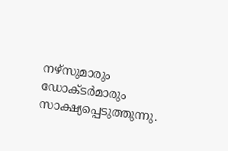നഴ്സുമാരും ഡോക്ടർമാരും സാക്ഷ്യപ്പെടുത്തുന്നു.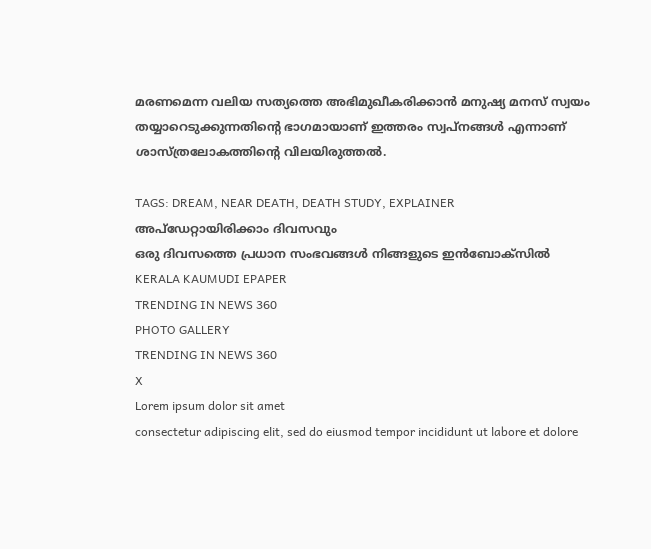മരണമെന്ന വലിയ സത്യത്തെ അഭിമുഖീകരിക്കാൻ മനുഷ്യ മനസ് സ്വയം തയ്യാറെടുക്കുന്നതിന്റെ ഭാഗമായാണ് ഇത്തരം സ്വപ്നങ്ങൾ എന്നാണ് ശാസ്ത്രലോകത്തിന്റെ വിലയിരുത്തൽ.

TAGS: DREAM, NEAR DEATH, DEATH STUDY, EXPLAINER
അപ്ഡേറ്റായിരിക്കാം ദിവസവും
ഒരു ദിവസത്തെ പ്രധാന സംഭവങ്ങൾ നിങ്ങളുടെ ഇൻബോക്സിൽ
KERALA KAUMUDI EPAPER
TRENDING IN NEWS 360
PHOTO GALLERY
TRENDING IN NEWS 360
X
Lorem ipsum dolor sit amet
consectetur adipiscing elit, sed do eiusmod tempor incididunt ut labore et dolore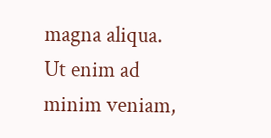magna aliqua. Ut enim ad minim veniam,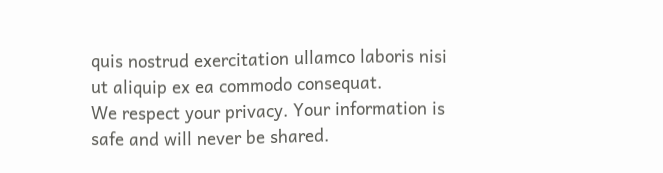quis nostrud exercitation ullamco laboris nisi ut aliquip ex ea commodo consequat.
We respect your privacy. Your information is safe and will never be shared.